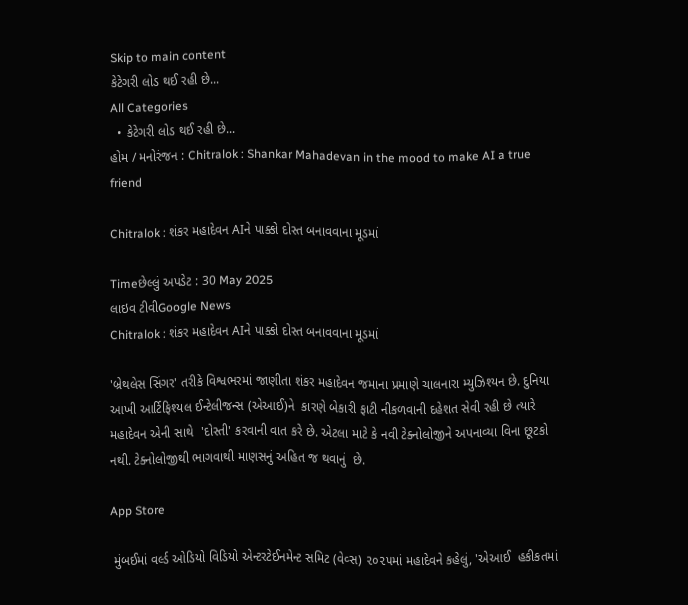Skip to main content
કેટેગરી લોડ થઈ રહી છે...
All Categories
  • કેટેગરી લોડ થઈ રહી છે...
હોમ / મનોરંજન : Chitralok : Shankar Mahadevan in the mood to make AI a true friend

Chitralok : શંકર મહાદેવન AIને પાક્કો દોસ્ત બનાવવાના મૂડમાં

Timeછેલ્લું અપડેટ : 30 May 2025
લાઇવ ટીવીGoogle News
Chitralok : શંકર મહાદેવન AIને પાક્કો દોસ્ત બનાવવાના મૂડમાં

'બ્રેથલેસ સિંગર' તરીકે વિશ્વભરમાં જાણીતા શંકર મહાદેવન જમાના પ્રમાણે ચાલનારા મ્યુઝિશ્યન છે. દુનિયા આખી આર્ટિફિશ્યલ ઈન્ટેલીજન્સ (એઆઈ)ને  કારણે બેકારી ફાટી નીકળવાની દહેશત સેવી રહી છે ત્યારે મહાદેવન એની સાથે  'દોસ્તી' કરવાની વાત કરે છે. એટલા માટે કે નવી ટેક્નોલોજીને અપનાવ્યા વિના છૂટકો નથી. ટેક્નોલોજીથી ભાગવાથી માણસનું અહિત જ થવાનું  છે.

App Store

 મુંબઈમાં વર્લ્ડ ઓડિયો વિડિયો એન્ટરટેઈનમેન્ટ સમિટ (વેવ્સ) ૨૦૨૫માં મહાદેવને કહેલું, 'એઆઈ  હકીકતમાં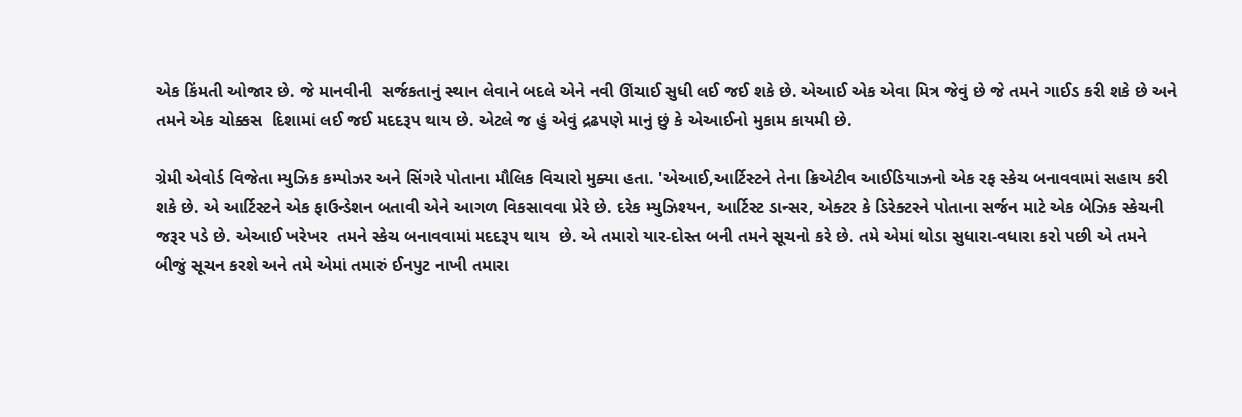એક કિંમતી ઓજાર છે. જે માનવીની  સર્જકતાનું સ્થાન લેવાને બદલે એને નવી ઊંચાઈ સુધી લઈ જઈ શકે છે. એઆઈ એક એવા મિત્ર જેવું છે જે તમને ગાઈડ કરી શકે છે અને તમને એક ચોક્કસ  દિશામાં લઈ જઈ મદદરૂપ થાય છે. એટલે જ હું એવું દ્રઢપણે માનું છું કે એઆઈનો મુકામ કાયમી છે.

ગ્રેમી એવોર્ડ વિજેતા મ્યુઝિક કમ્પોઝર અને સિંગરે પોતાના મૌલિક વિચારો મુક્યા હતા. 'એઆઈ,આર્ટિસ્ટને તેના ક્રિએટીવ આઈડિયાઝનો એક રફ સ્કેચ બનાવવામાં સહાય કરી શકે છે. એ આર્ટિસ્ટને એક ફાઉન્ડેશન બતાવી એને આગળ વિકસાવવા પ્રેરે છે. દરેક મ્યુઝિશ્યન, આર્ટિસ્ટ ડાન્સર, એક્ટર કે ડિરેક્ટરને પોતાના સર્જન માટે એક બેઝિક સ્કેચની જરૂર પડે છે. એઆઈ ખરેખર  તમને સ્કેચ બનાવવામાં મદદરૂપ થાય  છે. એ તમારો યાર-દોસ્ત બની તમને સૂચનો કરે છે. તમે એમાં થોડા સુધારા-વધારા કરો પછી એ તમને બીજું સૂચન કરશે અને તમે એમાં તમારું ઈનપુટ નાખી તમારા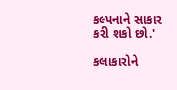કલ્પનાને સાકાર કરી શકો છો.'

કલાકારોને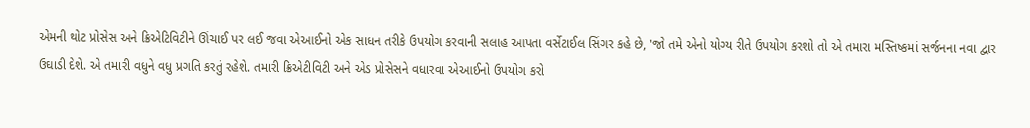એમની થોટ પ્રોસેસ અને ક્રિએટિવિટીને ઊંચાઈ પર લઈ જવા એઆઈનો એક સાધન તરીકે ઉપયોગ કરવાની સલાહ આપતા વર્સેટાઈલ સિંગર કહે છે, 'જો તમે એનો યોગ્ય રીતે ઉપયોગ કરશો તો એ તમારા મસ્તિષ્કમાં સર્જનના નવા દ્વાર ઉઘાડી દેશે. એ તમારી વધુને વધુ પ્રગતિ કરતું રહેશે. તમારી ક્રિએટીવિટી અને એડ પ્રોસેસને વધારવા એઆઈનો ઉપયોગ કરો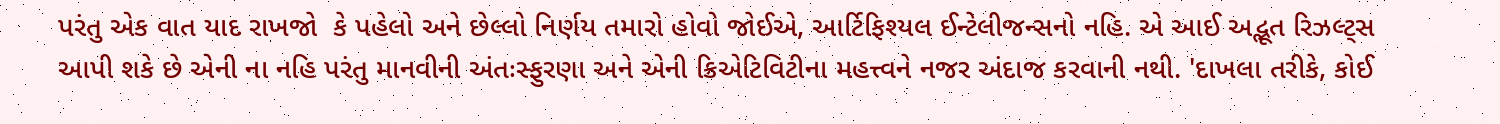પરંતુ એક વાત યાદ રાખજો  કે પહેલો અને છેલ્લો નિર્ણય તમારો હોવો જોઈએ, આર્ટિફિશ્યલ ઈન્ટેલીજન્સનો નહિ. એ આઈ અદ્ભૂત રિઝલ્ટ્સ આપી શકે છે એની ના નહિ પરંતુ માનવીની અંતઃસ્ફુરણા અને એની ક્રિએટિવિટીના મહત્ત્વને નજર અંદાજ કરવાની નથી. 'દાખલા તરીકે, કોઈ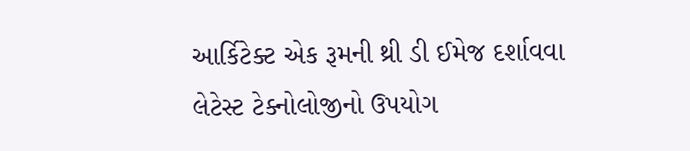આર્કિટેક્ટ એક રૂમની થ્રી ડી ઈમેજ દર્શાવવા લેટેસ્ટ ટેક્નોલોજીનો ઉપયોગ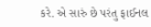કરે. એ સારું છે પરંતુ ફાઈનલ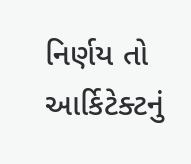નિર્ણય તો આર્કિટેક્ટનું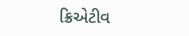ક્રિએટીવ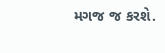મગજ જ કરશે.